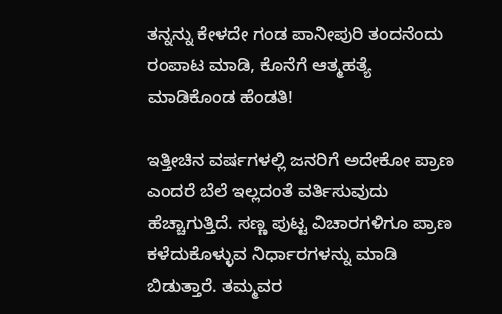ತನ್ನನ್ನು ಕೇಳದೇ ಗಂಡ ಪಾನೀಪುರಿ ತಂದನೆಂದು ರಂಪಾಟ ಮಾಡಿ, ಕೊನೆಗೆ ಆತ್ಮಹತ್ಯೆ ಮಾಡಿಕೊಂಡ ಹೆಂಡತಿ!

ಇತ್ತೀಚಿನ ವರ್ಷಗಳಲ್ಲಿ ಜನರಿಗೆ ಅದೇಕೋ ಪ್ರಾಣ ಎಂದರೆ ಬೆಲೆ ಇಲ್ಲದಂತೆ ವರ್ತಿಸುವುದು ಹೆಚ್ಚಾಗುತ್ತಿದೆ. ಸಣ್ಣ ಪುಟ್ಟ ವಿಚಾರಗಳಿಗೂ ಪ್ರಾಣ ಕಳೆದುಕೊಳ್ಳುವ ನಿರ್ಧಾರಗಳನ್ನು ಮಾಡಿ ಬಿಡುತ್ತಾರೆ. ತಮ್ಮವರ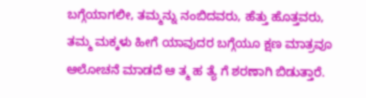ಬಗ್ಗೆಯಾಗಲೀ, ತಮ್ಮನ್ನು ನಂಬಿದವರು, ಹೆತ್ತು ಹೊತ್ತವರು, ತಮ್ಮ ಮಕ್ಕಳು ಹೀಗೆ ಯಾವುದರ ಬಗ್ಗೆಯೂ ಕ್ಷಣ ಮಾತ್ರವೂ ಆಲೋಚನೆ ಮಾಡದೆ ಆ ತ್ಮ ಹ ತ್ಯೆ ಗೆ ಶರಣಾಗಿ ಬಿಡುತ್ತಾರೆ.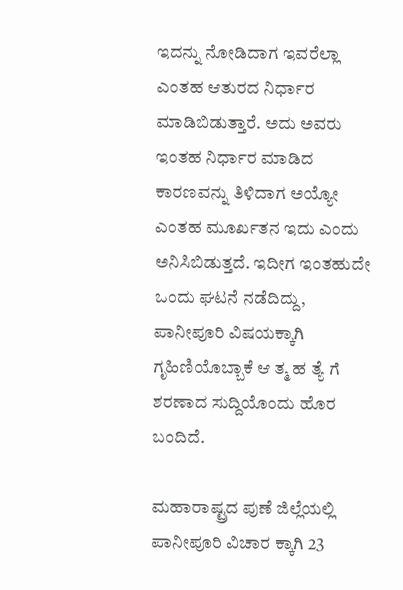ಇದನ್ನು ನೋಡಿದಾಗ ಇವರೆಲ್ಲಾ ಎಂತಹ ಆತುರದ ನಿರ್ಧಾರ ಮಾಡಿಬಿಡುತ್ತಾರೆ. ಅದು ಅವರು ಇಂತಹ ನಿರ್ಧಾರ ಮಾಡಿದ ಕಾರಣವನ್ನು ತಿಳಿದಾಗ ಅಯ್ಯೋ ಎಂತಹ ಮೂರ್ಖತನ ಇದು ಎಂದು ಅನಿಸಿಬಿಡುತ್ತದೆ. ಇದೀಗ ಇಂತಹುದೇ ಒಂದು ಘಟನೆ ನಡೆದಿದ್ದು, ಪಾನೀಪೂರಿ ವಿಷಯಕ್ಕಾಗಿ ಗೃಹಿಣಿಯೊಬ್ಬಾಕೆ ಆ ತ್ಮ ಹ ತ್ಯೆ ಗೆ ಶರಣಾದ ಸುದ್ದಿಯೊಂದು ಹೊರ ಬಂದಿದೆ.

ಮಹಾರಾಷ್ಟ್ರದ ಪುಣೆ ಜಿಲ್ಲೆಯಲ್ಲಿ ಪಾನೀಪೂರಿ ವಿಚಾರ ಕ್ಕಾಗಿ 23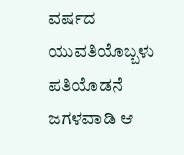ವರ್ಷದ ಯುವತಿಯೊಬ್ಬಳು ಪತಿಯೊಡನೆ ಜಗಳವಾಡಿ ಆ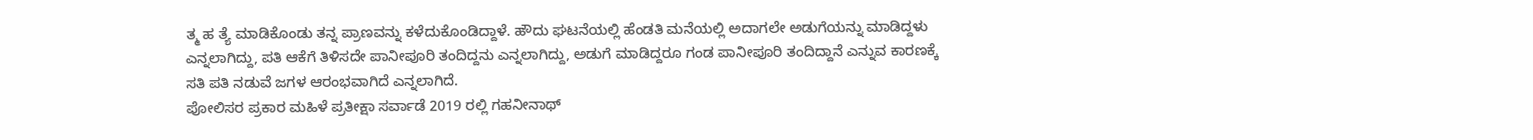ತ್ಮ ಹ ತ್ಯೆ ಮಾಡಿಕೊಂಡು ತನ್ನ ಪ್ರಾಣವನ್ನು ಕಳೆದುಕೊಂಡಿದ್ದಾಳೆ. ಹೌದು ಘಟನೆಯಲ್ಲಿ ಹೆಂಡತಿ ಮನೆಯಲ್ಲಿ ಅದಾಗಲೇ ಅಡುಗೆಯನ್ನು ಮಾಡಿದ್ದಳು ಎನ್ನಲಾಗಿದ್ದು, ಪತಿ ಆಕೆಗೆ ತಿಳಿಸದೇ ಪಾನೀಪೂರಿ ತಂದಿದ್ದನು ಎನ್ನಲಾಗಿದ್ದು, ಅಡುಗೆ ಮಾಡಿದ್ದರೂ ಗಂಡ ಪಾನೀಪೂರಿ ತಂದಿದ್ದಾನೆ ಎನ್ನುವ ಕಾರಣಕ್ಕೆ ಸತಿ ಪತಿ ನಡುವೆ ಜಗಳ ಆರಂಭವಾಗಿದೆ ಎನ್ನಲಾಗಿದೆ.
ಪೋಲಿಸರ ಪ್ರಕಾರ ಮಹಿಳೆ ಪ್ರತೀಕ್ಷಾ ಸರ್ವಾಡೆ 2019 ರಲ್ಲಿ ಗಹನೀನಾಥ್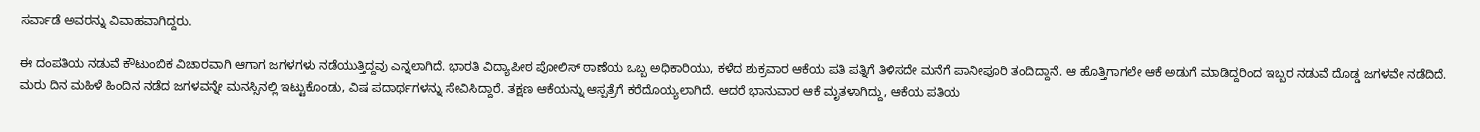ಸರ್ವಾಡೆ ಅವರನ್ನು ವಿವಾಹವಾಗಿದ್ದರು.

ಈ ದಂಪತಿಯ ನಡುವೆ ಕೌಟುಂಬಿಕ ವಿಚಾರವಾಗಿ ಆಗಾಗ ಜಗಳಗಳು ನಡೆಯುತ್ತಿದ್ದವು ಎನ್ನಲಾಗಿದೆ. ಭಾರತಿ ವಿದ್ಯಾಪೀಠ ಪೋಲಿಸ್ ಠಾಣೆಯ ಒಬ್ಬ ಅಧಿಕಾರಿಯು, ಕಳೆದ ಶುಕ್ರವಾರ ಆಕೆಯ ಪತಿ ಪತ್ನಿಗೆ ತಿಳಿಸದೇ ಮನೆಗೆ ಪಾನೀಪೂರಿ ತಂದಿದ್ದಾನೆ. ಆ ಹೊತ್ತಿಗಾಗಲೇ ಆಕೆ ಅಡುಗೆ ಮಾಡಿದ್ದರಿಂದ ಇಬ್ಬರ ನಡುವೆ ದೊಡ್ಡ ಜಗಳವೇ ನಡೆದಿದೆ‌. ಮರು ದಿನ ಮಹಿಳೆ ಹಿಂದಿನ ನಡೆದ ಜಗಳವನ್ನೇ ಮನಸ್ಸಿನಲ್ಲಿ ಇಟ್ಟುಕೊಂಡು, ವಿಷ ಪದಾರ್ಥಗಳನ್ನು ಸೇವಿಸಿದ್ದಾರೆ. ತಕ್ಷಣ ಆಕೆಯನ್ನು ಆಸ್ಪತ್ರೆಗೆ ಕರೆದೊಯ್ಯಲಾಗಿದೆ. ಆದರೆ ಭಾನುವಾರ ಆಕೆ ಮೃತಳಾಗಿದ್ದು, ಆಕೆಯ ಪತಿಯ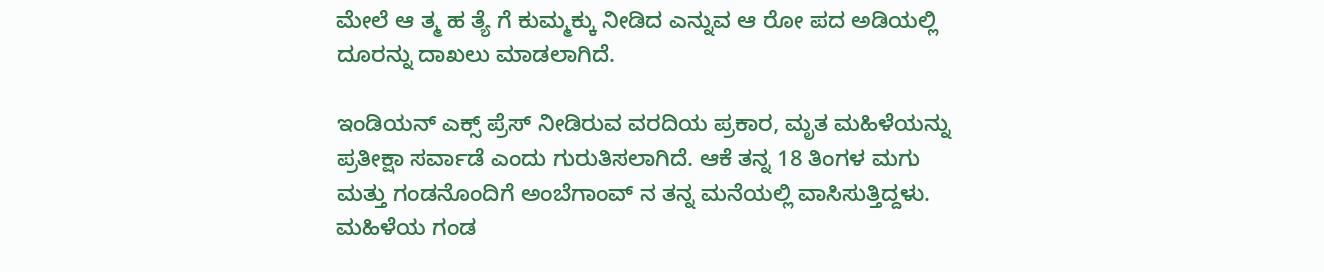ಮೇಲೆ ಆ ತ್ಮ ಹ ತ್ಯೆ ಗೆ ಕುಮ್ಮಕ್ಕು ನೀಡಿದ ಎನ್ನುವ ಆ ರೋ ಪದ ಅಡಿಯಲ್ಲಿ ದೂರನ್ನು ದಾಖಲು ಮಾಡಲಾಗಿದೆ.

ಇಂಡಿಯನ್ ಎಕ್ಸ್ ಪ್ರೆಸ್ ನೀಡಿರುವ ವರದಿಯ ಪ್ರಕಾರ, ಮೃತ ಮಹಿಳೆಯನ್ನು ಪ್ರತೀಕ್ಷಾ ಸರ್ವಾಡೆ ಎಂದು ಗುರುತಿಸಲಾಗಿದೆ. ಆಕೆ ತನ್ನ 18 ತಿಂಗಳ ಮಗು ಮತ್ತು ಗಂಡನೊಂದಿಗೆ ಅಂಬೆಗಾಂವ್ ನ ತನ್ನ ಮನೆಯಲ್ಲಿ ವಾಸಿಸುತ್ತಿದ್ದಳು. ಮಹಿಳೆಯ ಗಂಡ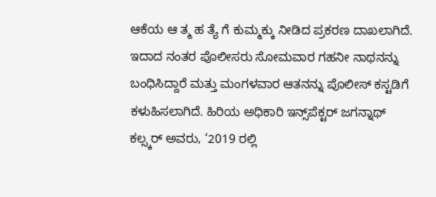ಆಕೆಯ ಆ ತ್ಮ ಹ ತ್ಯೆ ಗೆ ಕುಮ್ಮಕ್ಕು ನೀಡಿದ ಪ್ರಕರಣ ದಾಖಲಾಗಿದೆ. ಇದಾದ ನಂತರ ಪೊಲೀಸರು ಸೋಮವಾರ ಗಹನೀ ನಾಥನನ್ನು ಬಂಧಿಸಿದ್ದಾರೆ ಮತ್ತು ಮಂಗಳವಾರ ಆತನನ್ನು ಪೊಲೀಸ್ ಕಸ್ಟಡಿಗೆ ಕಳುಹಿಸಲಾಗಿದೆ. ಹಿರಿಯ ಅಧಿಕಾರಿ ಇನ್ಸ್‌ಪೆಕ್ಟರ್ ಜಗನ್ನಾಥ್ ಕಲ್ಸ್ಕರ್ ಅವರು, ‘2019 ರಲ್ಲಿ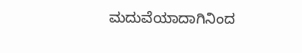ಮದುವೆಯಾದಾಗಿನಿಂದ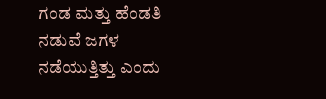ಗಂಡ ಮತ್ತು ಹೆಂಡತಿ ನಡುವೆ ಜಗಳ ನಡೆಯುತ್ತಿತ್ತು ಎಂದು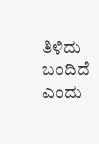ತಿಳಿದು ಬಂದಿದೆ ಎಂದು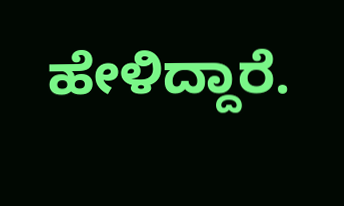ಹೇಳಿದ್ದಾರೆ.